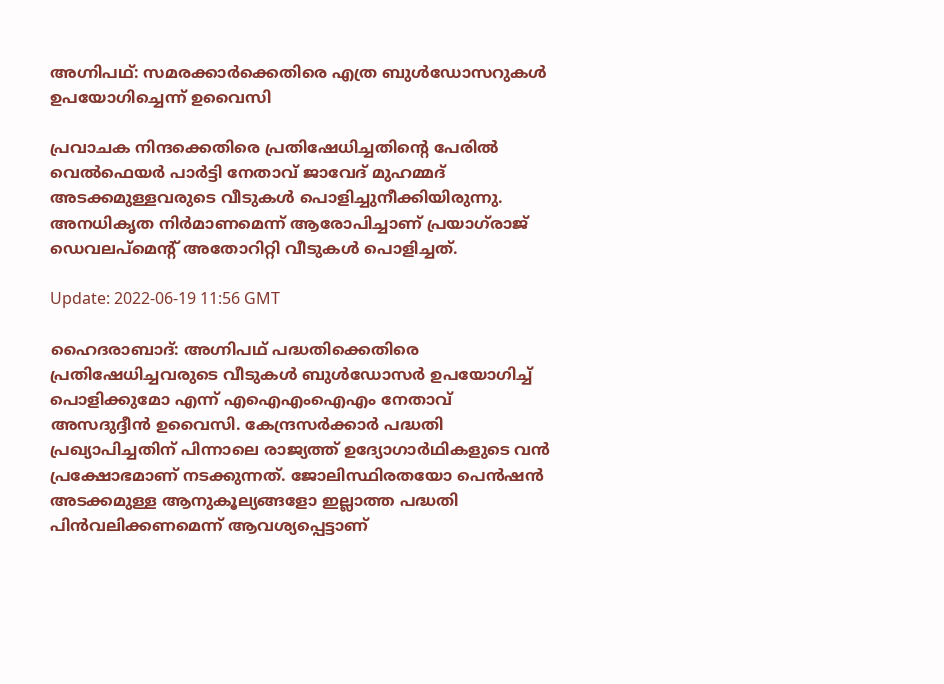അഗ്നിപഥ്: സമരക്കാർക്കെതിരെ എത്ര ബുൾഡോസറുകൾ ഉപയോഗിച്ചെന്ന് ഉവൈസി

പ്രവാചക നിന്ദക്കെതിരെ പ്രതിഷേധിച്ചതിന്റെ പേരിൽ വെൽഫെയർ പാർട്ടി നേതാവ് ജാവേദ് മുഹമ്മദ് അടക്കമുള്ളവരുടെ വീടുകൾ പൊളിച്ചുനീക്കിയിരുന്നു. അനധികൃത നിർമാണമെന്ന് ആരോപിച്ചാണ് പ്രയാഗ്‌രാജ് ഡെവലപ്‌മെന്റ് അതോറിറ്റി വീടുകൾ പൊളിച്ചത്.

Update: 2022-06-19 11:56 GMT

ഹൈദരാബാദ്: അഗ്നിപഥ് പദ്ധതിക്കെതിരെ പ്രതിഷേധിച്ചവരുടെ വീടുകൾ ബുൾഡോസർ ഉപയോഗിച്ച് പൊളിക്കുമോ എന്ന് എഐഎംഐഎം നേതാവ് അസദുദ്ദീൻ ഉവൈസി. കേന്ദ്രസർക്കാർ പദ്ധതി പ്രഖ്യാപിച്ചതിന് പിന്നാലെ രാജ്യത്ത് ഉദ്യോഗാർഥികളുടെ വൻ പ്രക്ഷോഭമാണ് നടക്കുന്നത്. ജോലിസ്ഥിരതയോ പെൻഷൻ അടക്കമുള്ള ആനുകൂല്യങ്ങളോ ഇല്ലാത്ത പദ്ധതി പിൻവലിക്കണമെന്ന് ആവശ്യപ്പെട്ടാണ്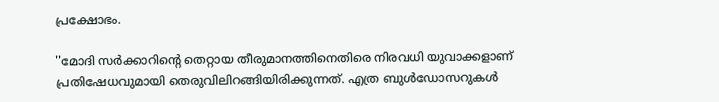പ്രക്ഷോഭം.

''മോദി സർക്കാറിന്റെ തെറ്റായ തീരുമാനത്തിനെതിരെ നിരവധി യുവാക്കളാണ് പ്രതിഷേധവുമായി തെരുവിലിറങ്ങിയിരിക്കുന്നത്. എത്ര ബുൾഡോസറുകൾ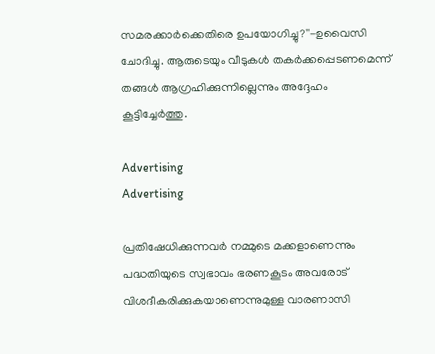സമരക്കാർക്കെതിരെ ഉപയോഗിച്ചു?''-ഉവൈസി ചോദിച്ചു. ആരുടെയും വീടുകൾ തകർക്കപ്പെടണമെന്ന് തങ്ങൾ ആഗ്രഹിക്കുന്നില്ലെന്നും അദ്ദേഹം കൂട്ടിച്ചേർത്തു.

Advertising
Advertising

പ്രതിഷേധിക്കുന്നവർ നമ്മുടെ മക്കളാണെന്നും പദ്ധതിയുടെ സ്വഭാവം ഭരണകൂടം അവരോട് വിശദീകരിക്കുകയാണെന്നുമുള്ള വാരണാസി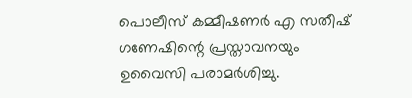പൊലീസ് കമ്മീഷണർ എ സതീഷ് ഗണേഷിന്റെ പ്രസ്താവനയും ഉവൈസി പരാമർശിച്ചു.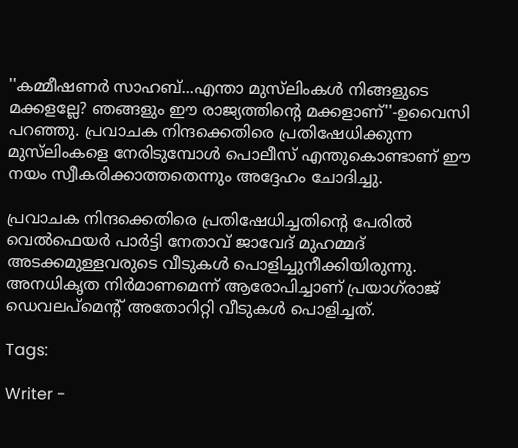''കമ്മീഷണർ സാഹബ്...എന്താ മുസ്‌ലിംകൾ നിങ്ങളുടെ മക്കളല്ലേ? ഞങ്ങളും ഈ രാജ്യത്തിന്റെ മക്കളാണ്''-ഉവൈസി പറഞ്ഞു. പ്രവാചക നിന്ദക്കെതിരെ പ്രതിഷേധിക്കുന്ന മുസ്‌ലിംകളെ നേരിടുമ്പോൾ പൊലീസ് എന്തുകൊണ്ടാണ് ഈ നയം സ്വീകരിക്കാത്തതെന്നും അദ്ദേഹം ചോദിച്ചു.

പ്രവാചക നിന്ദക്കെതിരെ പ്രതിഷേധിച്ചതിന്റെ പേരിൽ വെൽഫെയർ പാർട്ടി നേതാവ് ജാവേദ് മുഹമ്മദ് അടക്കമുള്ളവരുടെ വീടുകൾ പൊളിച്ചുനീക്കിയിരുന്നു. അനധികൃത നിർമാണമെന്ന് ആരോപിച്ചാണ് പ്രയാഗ്‌രാജ് ഡെവലപ്‌മെന്റ് അതോറിറ്റി വീടുകൾ പൊളിച്ചത്.

Tags:

Writer -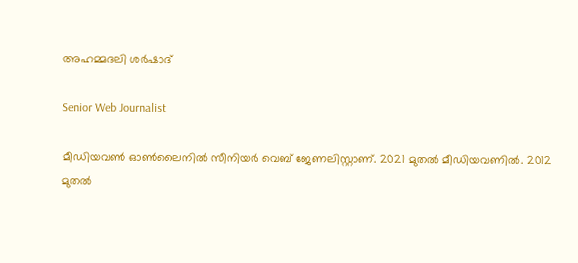അഹമ്മദലി ശര്‍ഷാദ്

Senior Web Journalist

മീഡിയവൺ ഓൺലൈനിൽ സീനിയർ വെബ് ജേണലിസ്റ്റാണ്. 2021 മുതൽ മീഡിയവണിൽ. 2012 മുതൽ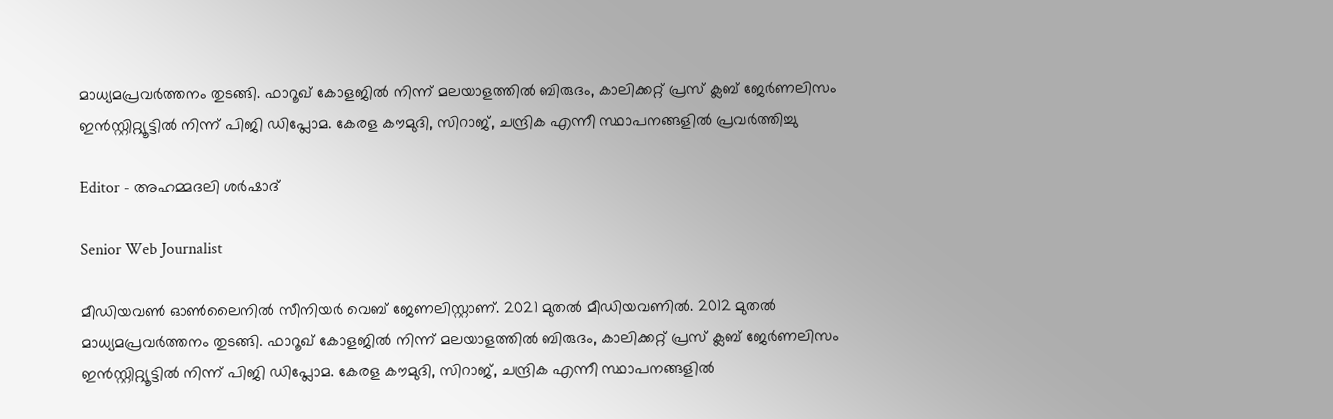മാധ്യമപ്രവർത്തനം തുടങ്ങി. ഫാറൂഖ് കോളജിൽ നിന്ന് മലയാളത്തിൽ ബിരുദം, കാലിക്കറ്റ് പ്രസ് ക്ലബ് ജേർണലിസം ഇൻസ്റ്റിറ്റ്യൂട്ടിൽ നിന്ന് പിജി ഡിപ്ലോമ. കേരള കൗമുദി, സിറാജ്, ചന്ദ്രിക എന്നീ സ്ഥാപനങ്ങളിൽ പ്രവർത്തിച്ചു

Editor - അഹമ്മദലി ശര്‍ഷാദ്

Senior Web Journalist

മീഡിയവൺ ഓൺലൈനിൽ സീനിയർ വെബ് ജേണലിസ്റ്റാണ്. 2021 മുതൽ മീഡിയവണിൽ. 2012 മുതൽ മാധ്യമപ്രവർത്തനം തുടങ്ങി. ഫാറൂഖ് കോളജിൽ നിന്ന് മലയാളത്തിൽ ബിരുദം, കാലിക്കറ്റ് പ്രസ് ക്ലബ് ജേർണലിസം ഇൻസ്റ്റിറ്റ്യൂട്ടിൽ നിന്ന് പിജി ഡിപ്ലോമ. കേരള കൗമുദി, സിറാജ്, ചന്ദ്രിക എന്നീ സ്ഥാപനങ്ങളിൽ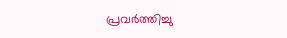പ്രവർത്തിച്ചു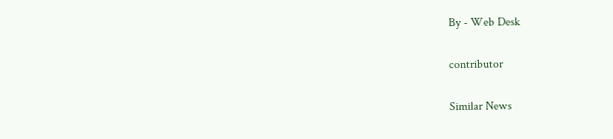By - Web Desk

contributor

Similar News